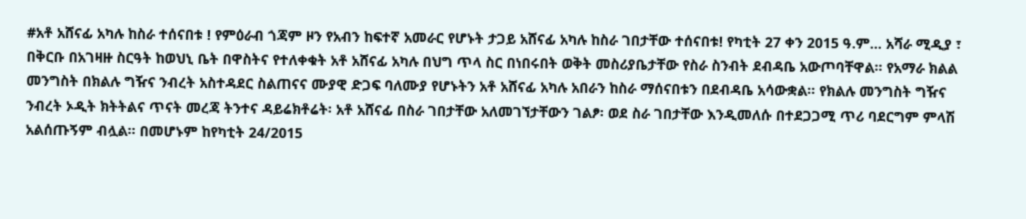#አቶ አሸናፊ አካሉ ከስራ ተሰናበቱ ! የምዕራብ ጎጃም ዞን የአብን ከፍተኛ አመራር የሆኑት ታጋይ አሸናፊ አካሉ ከስራ ገበታቸው ተሰናበቱ! የካቲት 27 ቀን 2015 ዓ.ም… አሻራ ሚዲያ ፣ በቅርቡ በአገዛዙ ስርዓት ከወህኒ ቤት በዋስትና የተለቀቁት አቶ አሸናፊ አካሉ በህግ ጥላ ስር በነበሩበት ወቅት መስሪያቤታቸው የስራ ስንብት ደብዳቤ አውጦባቸዋል። የአማራ ክልል መንግስት በክልሉ ግዥና ንብረት አስተዳደር ስልጠናና ሙያዊ ድጋፍ ባለሙያ የሆኑትን አቶ አሸናፊ አካሉ አበራን ከስራ ማሰናበቱን በደብዳቤ አሳውቋል። የክልሉ መንግስት ግዥና ንብረት ኦዲት ክትትልና ጥናት መረጃ ትንተና ዳይሬክቶሬት፡ አቶ አሸናፊ በስራ ገበታቸው አለመገኘታቸውን ገልፆ፡ ወደ ስራ ገበታቸው እንዲመለሱ በተደጋጋሚ ጥሪ ባደርግም ምላሽ አልሰጡኝም ብሏል። በመሆኑም ከየካቲት 24/2015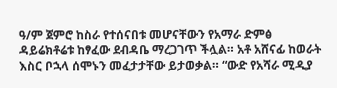ዓ/ም ጀምሮ ከስራ የተሰናበቱ መሆናቸውን የአማራ ድምፅ ዳይሬክቶሬቱ ከፃፈው ደብዳቤ ማረጋገጥ ችሏል። አቶ አሸናፊ ከወራት እስር ቦኋላ ሰሞኑን መፈታታቸው ይታወቃል። “ውድ የአሻራ ሚዲያ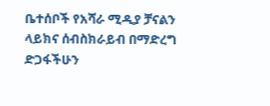ቤተሰቦች የአሻራ ሚዲያ ቻናልን ላይክና ሰብስክራይብ በማድረግ ድጋፋችሁን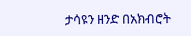ታሳዩን ዘንድ በአክብሮት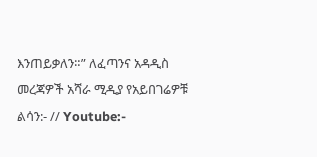እንጠይቃለን።” ለፈጣንና አዳዲስ መረጃዎች አሻራ ሚዲያ የአይበገሬዎቹ ልሳን:- // Youtube:-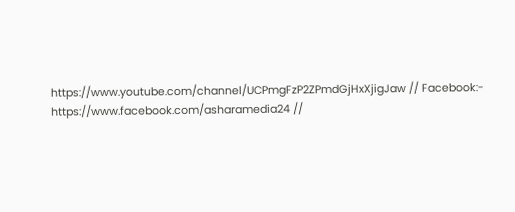https://www.youtube.com/channel/UCPmgFzP2ZPmdGjHxXjigJaw // Facebook:- https://www.facebook.com/asharamedia24 //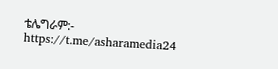ቴሌግራም:- https://t.me/asharamedia24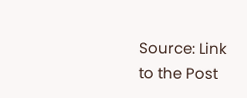Source: Link to the Post